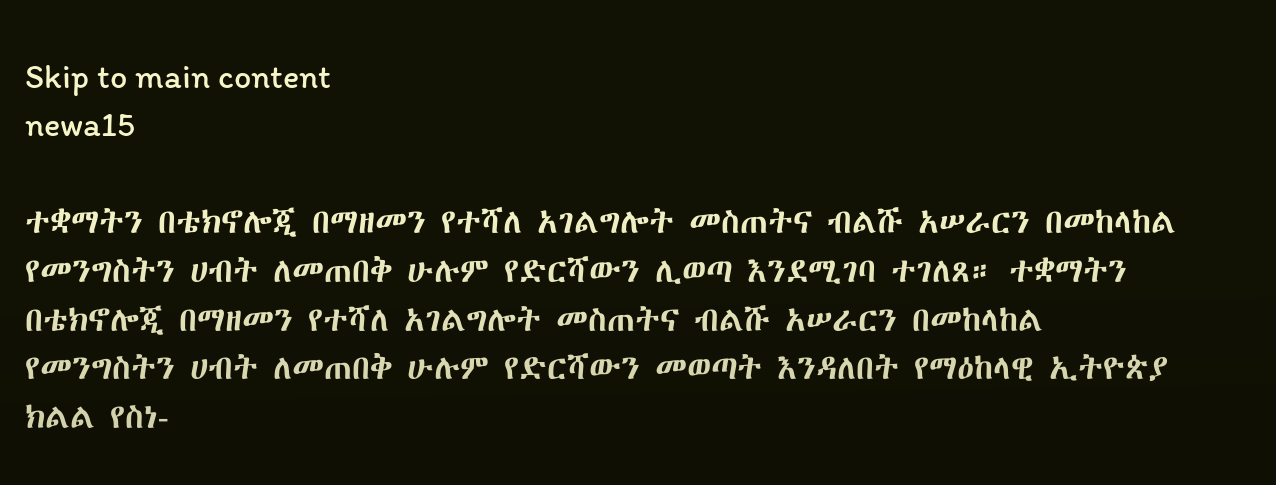Skip to main content
newa15

ተቋማትን በቴክኖሎጂ በማዘመን የተሻለ አገልግሎት መስጠትና ብልሹ አሠራርን በመከላከል የመንግስትን ሀብት ለመጠበቅ ሁሉም የድርሻውን ሊወጣ እንደሚገባ ተገለጸ። ተቋማትን በቴክኖሎጂ በማዘመን የተሻለ አገልግሎት መስጠትና ብልሹ አሠራርን በመከላከል የመንግስትን ሀብት ለመጠበቅ ሁሉም የድርሻውን መወጣት እንዳለበት የማዕከላዊ ኢትዮጵያ ክልል የስነ-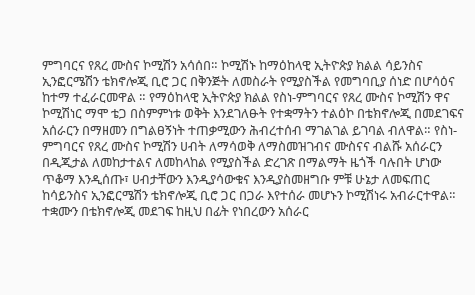ምግባርና የጸረ ሙስና ኮሚሽን አሳሰበ። ኮሚሽኑ ከማዕከላዊ ኢትዮጵያ ክልል ሳይንስና ኢንፎርሜሽን ቴክኖሎጂ ቢሮ ጋር በቅንጅት ለመስራት የሚያስችል የመግባቢያ ሰነድ በሆሳዕና ከተማ ተፈራርመዋል ። የማዕከላዊ ኢትዮጵያ ክልል የስነ-ምግባርና የጸረ ሙስና ኮሚሽን ዋና ኮሚሽነር ማሞ ቴጋ በስምምነቱ ወቅት እንደገለፁት የተቋማትን ተልዕኮ በቴክኖሎጂ በመደገፍና አሰራርን በማዘመን በግልፀኝነት ተጠቃሚውን ሕብረተሰብ ማገልገል ይገባል ብለዋል። የስነ-ምግባርና የጸረ ሙስና ኮሚሽን ሀብት ለማሳወቅ ለማስመዝገብና ሙስናና ብልሹ አሰራርን በዲጂታል ለመከታተልና ለመከላከል የሚያስችል ድረገጽ በማልማት ዜጎች ባሉበት ሆነው ጥቆማ እንዲሰጡ፣ ሀብታቸውን እንዲያሳውቁና እንዲያስመዘግቡ ምቹ ሁኔታ ለመፍጠር ከሳይንስና ኢንፎርሜሽን ቴክኖሎጂ ቢሮ ጋር በጋራ እየተሰራ መሆኑን ኮሚሽነሩ አብራርተዋል። ተቋሙን በቴክኖሎጂ መደገፍ ከዚህ በፊት የነበረውን አሰራር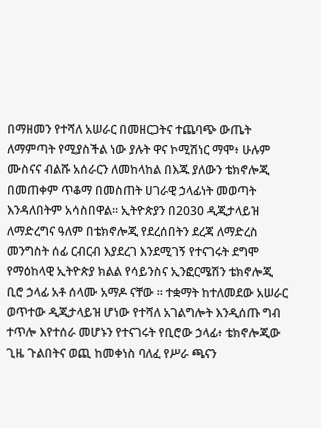በማዘመን የተሻለ አሠራር በመዘርጋትና ተጨባጭ ውጤት ለማምጣት የሚያስችል ነው ያሉት ዋና ኮሚሽነር ማሞ፥ ሁሉም ሙስናና ብልሹ አሰራርን ለመከላከል በእጁ ያለውን ቴክኖሎጂ በመጠቀም ጥቆማ በመስጠት ሀገራዊ ኃላፊነት መወጣት እንዳለበትም አሳስበዋል። ኢትዮጵያን በ2030 ዲጂታላይዝ ለማድረግና ዓለም በቴክኖሎጂ የደረሰበትን ደረጃ ለማድረስ መንግስት ሰፊ ርብርብ እያደረገ እንደሚገኝ የተናገሩት ደግሞ የማዕከላዊ ኢትዮጵያ ክልል የሳይንስና ኢንፎርሜሽን ቴክኖሎጂ ቢሮ ኃላፊ አቶ ሰላሙ አማዶ ናቸው ። ተቋማት ከተለመደው አሠራር ወጥተው ዲጂታላይዝ ሆነው የተሻለ አገልግሎት እንዲሰጡ ግብ ተጥሎ እየተሰራ መሆኑን የተናገሩት የቢሮው ኃላፊ፥ ቴክኖሎጂው ጊዜ ጉልበትና ወጪ ከመቀነስ ባለፈ የሥራ ጫናን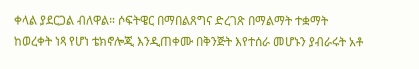ቀላል ያደርጋል ብለዋል። ሶፍትዌር በማበልጸግና ድረገጽ በማልማት ተቋማት ከወረቀት ነጻ የሆነ ቴክኖሎጂ እንዲጠቀሙ በቅንጅት እየተሰራ መሆኑን ያብራሩት አቶ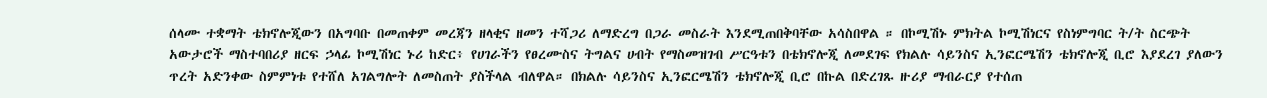ሰላሙ ተቋማት ቴክኖሎጂውን በአግባቡ በመጠቀም መረጃን ዘላቂና ዘመን ተሻጋሪ ለማድረግ በጋራ መስራት እንደሚጠበቅባቸው አሳስበዋል ። በኮሚሽኑ ምክትል ኮሚሽነርና የስነምግባር ት/ት ስርጭት አውታሮች ማስተባበሪያ ዘርፍ ኃላፊ ኮሚሽነር ኑሪ ከድር፥ የሀገራችን የፀረሙስና ትግልና ሀብት የማስመዝገብ ሥርዓቱን በቴክኖሎጂ ለመደገፍ የክልሉ ሳይንስና ኢንፎርሜሽን ቴክኖሎጂ ቢሮ እያደረገ ያለውን ጥረት አድንቀው ስምምነቱ የተሸለ አገልግሎት ለመስጠት ያስችላል ብለዋል። በክልሉ ሳይንስና ኢንፎርሜሽን ቴክኖሎጂ ቢሮ በኩል በድረገጹ ዙሪያ ማብራርያ የተሰጠ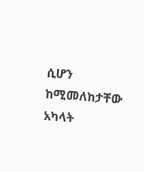ሲሆን ከሚመለከታቸው አካላት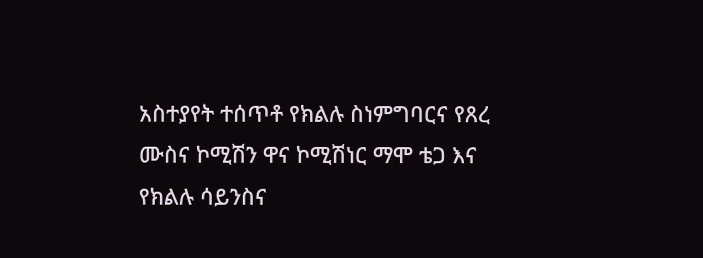አስተያየት ተሰጥቶ የክልሉ ስነምግባርና የጸረ ሙስና ኮሚሽን ዋና ኮሚሽነር ማሞ ቴጋ እና የክልሉ ሳይንስና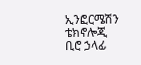ኢንፎርሜሽን ቴክኖሎጂ ቢሮ ኃላፊ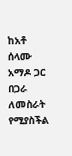ከአቶ ሰላሙ አማዶ ጋር በጋራ ለመስራት የሚያስችል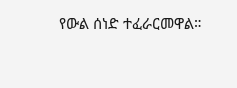የውል ሰነድ ተፈራርመዋል።